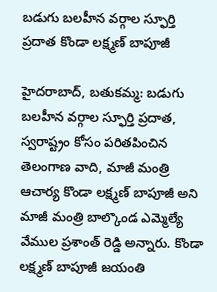బడుగు బలహీన వర్గాల స్ఫూర్తి ప్రదాత కొండా లక్ష్మణ్ బాపూజీ

హైదరాబాద్, బతుకమ్మ: బడుగు బలహీన వర్గాల స్ఫూర్తి ప్రదాత, స్వరాష్ట్రం కోసం పరితపించిన తెలంగాణ వాది, మాజీ మంత్రి ఆచార్య కొండా లక్ష్మణ్‌ బాపూజీ అని మాజీ మంత్రి బాల్కొండ ఎమ్మెల్యే వేముల ప్రశాంత్ రెడ్డి అన్నారు. కొండా లక్ష్మణ్ బాపూజీ జయంతి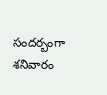సందర్బంగా శనివారం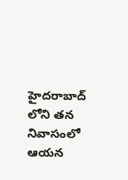హైదరాబాద్ లోని తన నివాసంలో ఆయన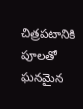చిత్రపటానికి పూలతో ఘనమైన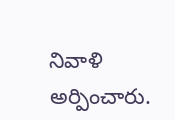నివాళి  అర్పించారు.